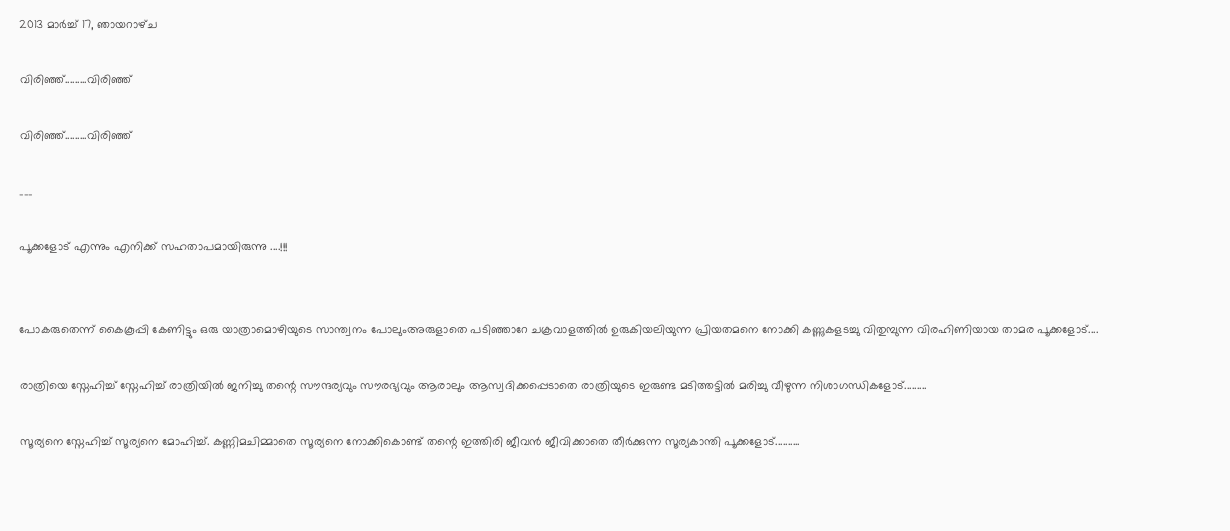2013 മാർച്ച് 17, ഞായറാഴ്‌ച

വിരിഞ്ഞ്.........വിരിഞ്ഞ്

വിരിഞ്ഞ്.........വിരിഞ്ഞ്

___

പൂക്കളോട് എന്നും എനിക്ക് സഹതാപമായിരുന്നു ....!!!


പോകരുതെന്ന് കൈകൂപ്പി കേണിട്ടും ഒരു യാത്രാമൊഴിയുടെ സാന്ത്വനം പോലുംഅരുളാതെ പടിഞ്ഞാറേ ചക്രവാളത്തിൽ ഉരുകിയലിയുന്ന പ്രിയതമനെ നോക്കി കണ്ണുകളടച്ചു വിതുമ്പുന്ന വിരഹിണിയായ താമര പൂക്കളോട്....

രാത്രിയെ സ്നേഹിച്ച് സ്നേഹിച്ച് രാത്രിയിൽ ജനിച്ചു തന്റെ സൗന്ദര്യവും സൗരഭ്യവും ആരാലും ആസ്വദിക്കപ്പെടാതെ രാത്രിയുടെ ഇരുണ്ട മടിത്തട്ടിൽ മരിച്ചു വീഴുന്ന നിശാഗന്ധികളോട്.........

സൂര്യനെ സ്നേഹിച്ച് സൂര്യനെ മോഹിച്ച്. കണ്ണിമചിമ്മാതെ സൂര്യനെ നോക്കികൊണ്ട് തന്റെ ഇത്തിരി ജീവൻ ജീവിക്കാതെ തീർക്കുന്ന സൂര്യകാന്തി പൂക്കളോട്..........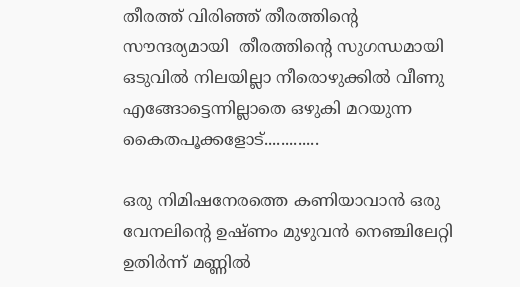തീരത്ത്‌ വിരിഞ്ഞ് തീരത്തിന്റെ സൗന്ദര്യമായി  തീരത്തിന്റെ സുഗന്ധമായി ഒടുവിൽ നിലയില്ലാ നീരൊഴുക്കിൽ വീണു എങ്ങോട്ടെന്നില്ലാതെ ഒഴുകി മറയുന്ന കൈതപൂക്കളോട്.............

ഒരു നിമിഷനേരത്തെ കണിയാവാൻ ഒരു വേനലിന്റെ ഉഷ്ണം മുഴുവൻ നെഞ്ചിലേറ്റി ഉതിർന്ന് മണ്ണിൽ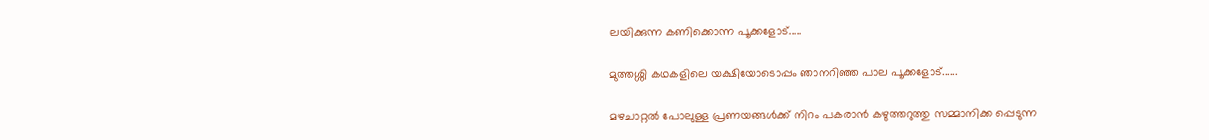ലയിക്കുന്ന കണിക്കൊന്ന പൂക്കളോട്.....

മുത്തശ്ശി കഥകളിലെ യക്ഷിയോടൊപ്പം ഞാനറിഞ്ഞ പാല പൂക്കളോട്......

മഴചാറ്റൽ പോലുള്ള പ്രണയങ്ങൾക്ക് നിറം പകരാൻ കഴുത്തറുത്തു സമ്മാനിക്ക പ്പെടുന്ന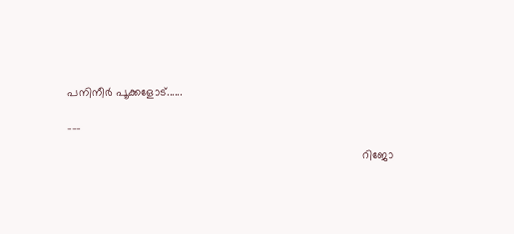പനിനീർ പൂക്കളോട്......

___

                                                                                          റിജോ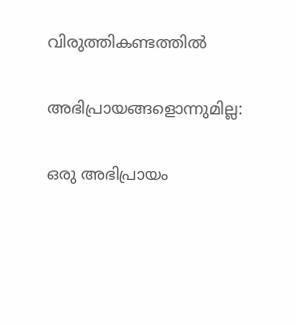വിരുത്തികണ്ടത്തിൽ

അഭിപ്രായങ്ങളൊന്നുമില്ല:

ഒരു അഭിപ്രായം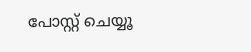പോസ്റ്റ് ചെയ്യൂ